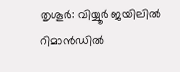തൃശൂർ: വിയ്യൂർ ജയിലിൽ റിമാൻഡിൽ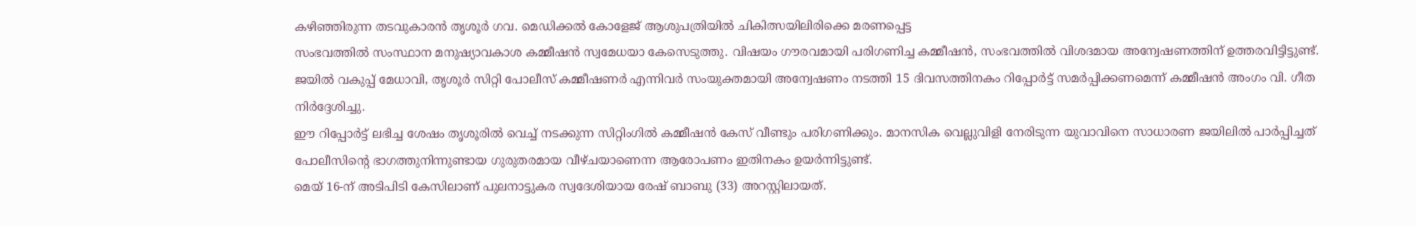കഴിഞ്ഞിരുന്ന തടവുകാരൻ തൃശൂർ ഗവ. മെഡിക്കൽ കോളേജ് ആശുപത്രിയിൽ ചികിത്സയിലിരിക്കെ മരണപ്പെട്ട
സംഭവത്തിൽ സംസ്ഥാന മനുഷ്യാവകാശ കമ്മീഷൻ സ്വമേധയാ കേസെടുത്തു. വിഷയം ഗൗരവമായി പരിഗണിച്ച കമ്മീഷൻ, സംഭവത്തിൽ വിശദമായ അന്വേഷണത്തിന് ഉത്തരവിട്ടിട്ടുണ്ട്.
ജയിൽ വകുപ്പ് മേധാവി, തൃശൂർ സിറ്റി പോലീസ് കമ്മീഷണർ എന്നിവർ സംയുക്തമായി അന്വേഷണം നടത്തി 15 ദിവസത്തിനകം റിപ്പോർട്ട് സമർപ്പിക്കണമെന്ന് കമ്മീഷൻ അംഗം വി. ഗീത നിർദ്ദേശിച്ചു.
ഈ റിപ്പോർട്ട് ലഭിച്ച ശേഷം തൃശൂരിൽ വെച്ച് നടക്കുന്ന സിറ്റിംഗിൽ കമ്മീഷൻ കേസ് വീണ്ടും പരിഗണിക്കും. മാനസിക വെല്ലുവിളി നേരിടുന്ന യുവാവിനെ സാധാരണ ജയിലിൽ പാർപ്പിച്ചത് പോലീസിന്റെ ഭാഗത്തുനിന്നുണ്ടായ ഗുരുതരമായ വീഴ്ചയാണെന്ന ആരോപണം ഇതിനകം ഉയർന്നിട്ടുണ്ട്.
മെയ് 16-ന് അടിപിടി കേസിലാണ് പുലനാട്ടുകര സ്വദേശിയായ രേഷ് ബാബു (33) അറസ്റ്റിലായത്.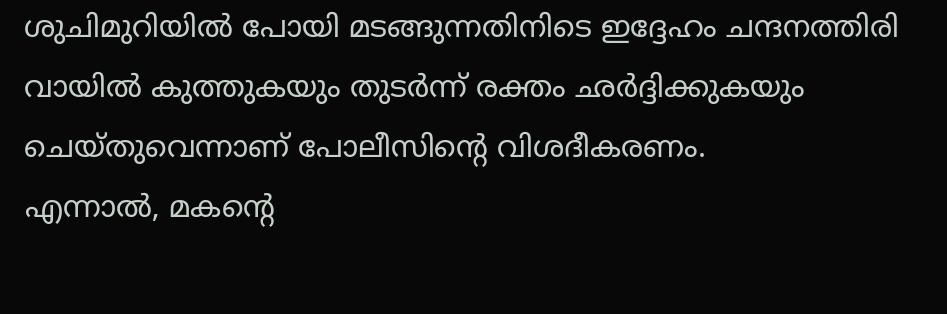ശുചിമുറിയിൽ പോയി മടങ്ങുന്നതിനിടെ ഇദ്ദേഹം ചന്ദനത്തിരി വായിൽ കുത്തുകയും തുടർന്ന് രക്തം ഛർദ്ദിക്കുകയും ചെയ്തുവെന്നാണ് പോലീസിന്റെ വിശദീകരണം.
എന്നാൽ, മകന്റെ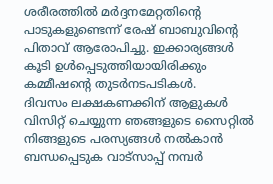ശരീരത്തിൽ മർദ്ദനമേറ്റതിന്റെ പാടുകളുണ്ടെന്ന് രേഷ് ബാബുവിന്റെ പിതാവ് ആരോപിച്ചു. ഇക്കാര്യങ്ങൾ കൂടി ഉൾപ്പെടുത്തിയായിരിക്കും കമ്മീഷന്റെ തുടർനടപടികൾ.
ദിവസം ലക്ഷകണക്കിന് ആളുകൾ വിസിറ്റ് ചെയ്യുന്ന ഞങ്ങളുടെ സൈറ്റിൽ നിങ്ങളുടെ പരസ്യങ്ങൾ നൽകാൻ ബന്ധപ്പെടുക വാട്സാപ്പ് നമ്പർ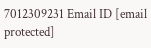7012309231 Email ID [email protected]